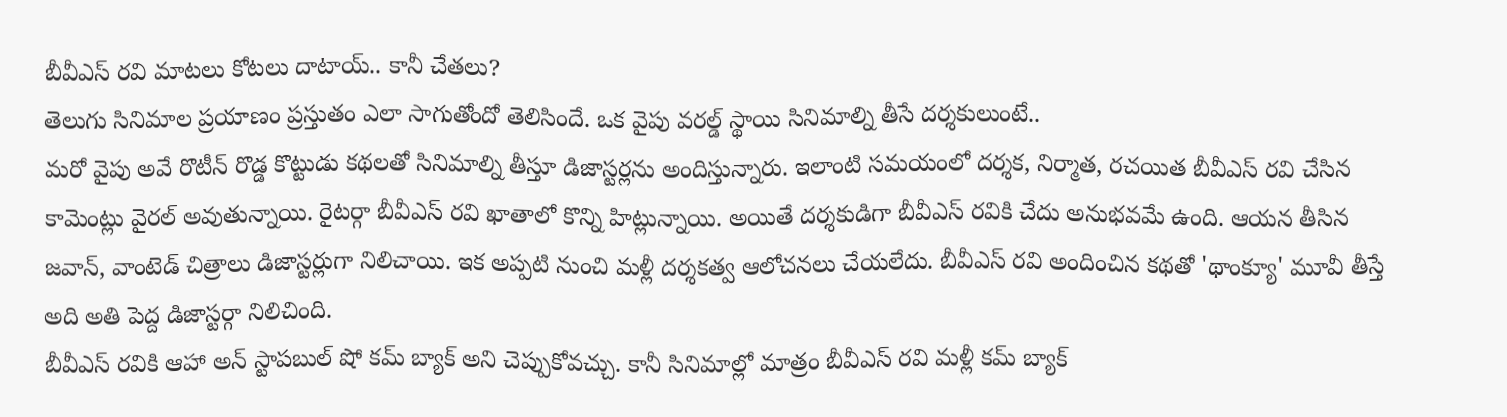బీవీఎస్ రవి మాటలు కోటలు దాటాయ్.. కానీ చేతలు?
తెలుగు సినిమాల ప్రయాణం ప్రస్తుతం ఎలా సాగుతోందో తెలిసిందే. ఒక వైపు వరల్డ్ స్థాయి సినిమాల్ని తీసే దర్శకులుంటే..
మరో వైపు అవే రొటీన్ రొడ్డ కొట్టుడు కథలతో సినిమాల్ని తీస్తూ డిజాస్టర్లను అందిస్తున్నారు. ఇలాంటి సమయంలో దర్శక, నిర్మాత, రచయిత బీవీఎస్ రవి చేసిన కామెంట్లు వైరల్ అవుతున్నాయి. రైటర్గా బీవీఎస్ రవి ఖాతాలో కొన్ని హిట్లున్నాయి. అయితే దర్శకుడిగా బీవీఎస్ రవికి చేదు అనుభవమే ఉంది. ఆయన తీసిన జవాన్, వాంటెడ్ చిత్రాలు డిజాస్టర్లుగా నిలిచాయి. ఇక అప్పటి నుంచి మళ్లీ దర్శకత్వ ఆలోచనలు చేయలేదు. బీవీఎస్ రవి అందించిన కథతో 'థాంక్యూ' మూవీ తీస్తే అది అతి పెద్ద డిజాస్టర్గా నిలిచింది.
బీవీఎస్ రవికి ఆహా అన్ స్టాపబుల్ షో కమ్ బ్యాక్ అని చెప్పుకోవచ్చు. కానీ సినిమాల్లో మాత్రం బీవీఎస్ రవి మళ్లీ కమ్ బ్యాక్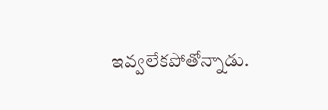ఇవ్వలేకపోతోన్నాడు.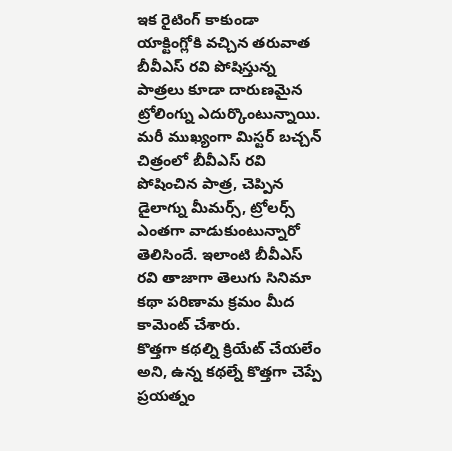ఇక రైటింగ్ కాకుండా యాక్టింగ్లోకి వచ్చిన తరువాత బీవీఎస్ రవి పోషిస్తున్న పాత్రలు కూడా దారుణమైన ట్రోలింగ్ను ఎదుర్కొంటున్నాయి. మరీ ముఖ్యంగా మిస్టర్ బచ్చన్ చిత్రంలో బీవీఎస్ రవి పోషించిన పాత్ర, చెప్పిన డైలాగ్ను మీమర్స్, ట్రోలర్స్ ఎంతగా వాడుకుంటున్నారో తెలిసిందే. ఇలాంటి బీవీఎస్ రవి తాజాగా తెలుగు సినిమా కథా పరిణామ క్రమం మీద కామెంట్ చేశారు.
కొత్తగా కథల్ని క్రియేట్ చేయలేం అని, ఉన్న కథల్నే కొత్తగా చెప్పే ప్రయత్నం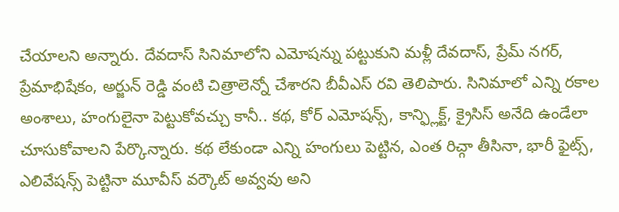చేయాలని అన్నారు. దేవదాస్ సినిమాలోని ఎమోషన్ను పట్టుకుని మళ్లీ దేవదాస్, ప్రేమ్ నగర్, ప్రేమాభిషేకం, అర్జున్ రెడ్డి వంటి చిత్రాలెన్నో చేశారని బీవీఎస్ రవి తెలిపారు. సినిమాలో ఎన్ని రకాల అంశాలు, హంగులైనా పెట్టుకోవచ్చు కానీ.. కథ, కోర్ ఎమోషన్స్, కాన్ఫ్లిక్ట్, క్రైసిస్ అనేది ఉండేలా చూసుకోవాలని పేర్కొన్నారు. కథ లేకుండా ఎన్ని హంగులు పెట్టిన, ఎంత రిచ్గా తీసినా, భారీ ఫైట్స్, ఎలివేషన్స్ పెట్టినా మూవీస్ వర్కౌట్ అవ్వవు అని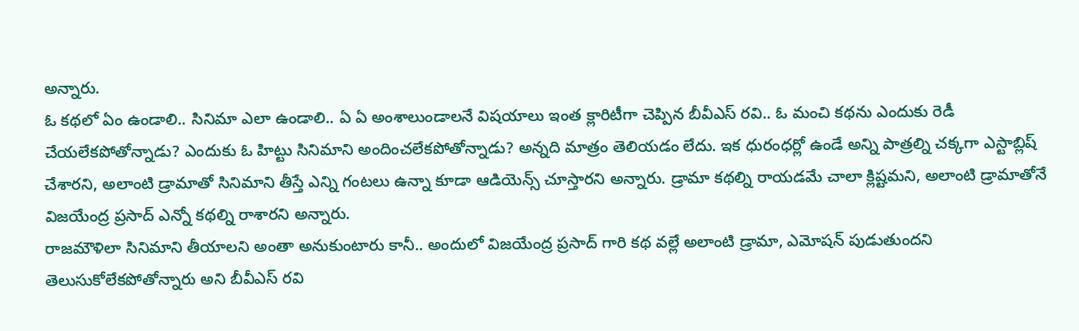అన్నారు.
ఓ కథలో ఏం ఉండాలి.. సినిమా ఎలా ఉండాలి.. ఏ ఏ అంశాలుండాలనే విషయాలు ఇంత క్లారిటీగా చెప్పిన బీవీఎస్ రవి.. ఓ మంచి కథను ఎందుకు రెడీ చేయలేకపోతోన్నాడు? ఎందుకు ఓ హిట్టు సినిమాని అందించలేకపోతోన్నాడు? అన్నది మాత్రం తెలియడం లేదు. ఇక ధురంధర్లో ఉండే అన్ని పాత్రల్ని చక్కగా ఎస్టాబ్లిష్ చేశారని, అలాంటి డ్రామాతో సినిమాని తీస్తే ఎన్ని గంటలు ఉన్నా కూడా ఆడియెన్స్ చూస్తారని అన్నారు. డ్రామా కథల్ని రాయడమే చాలా క్లిష్టమని, అలాంటి డ్రామాతోనే విజయేంద్ర ప్రసాద్ ఎన్నో కథల్ని రాశారని అన్నారు.
రాజమౌళిలా సినిమాని తీయాలని అంతా అనుకుంటారు కానీ.. అందులో విజయేంద్ర ప్రసాద్ గారి కథ వల్లే అలాంటి డ్రామా, ఎమోషన్ పుడుతుందని తెలుసుకోలేకపోతోన్నారు అని బీవీఎస్ రవి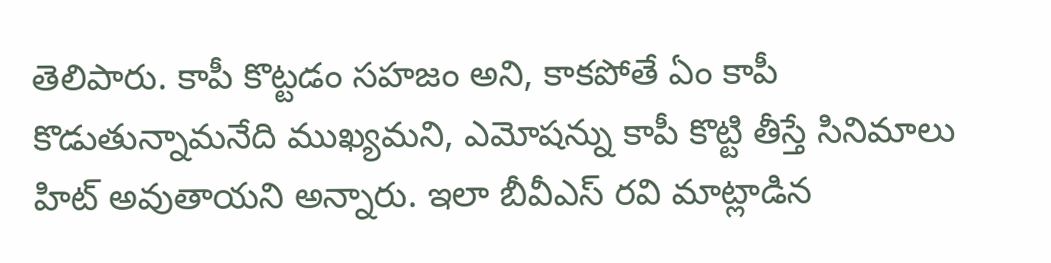తెలిపారు. కాపీ కొట్టడం సహజం అని, కాకపోతే ఏం కాపీ కొడుతున్నామనేది ముఖ్యమని, ఎమోషన్ను కాపీ కొట్టి తీస్తే సినిమాలు హిట్ అవుతాయని అన్నారు. ఇలా బీవీఎస్ రవి మాట్లాడిన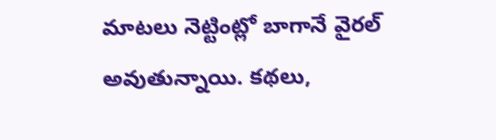మాటలు నెట్టింట్లో బాగానే వైరల్ అవుతున్నాయి. కథలు,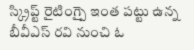స్క్రిప్ట్ రైటింగ్పై ఇంత పట్టు ఉన్న బీవీఎస్ రవి నుంచి ఓ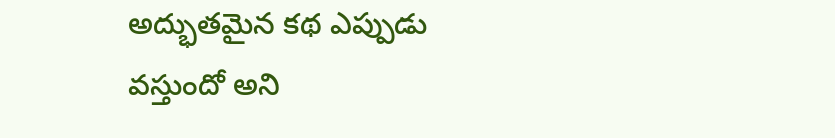అద్భుతమైన కథ ఎప్పుడు వస్తుందో అని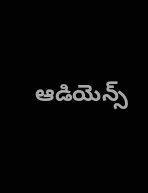ఆడియెన్స్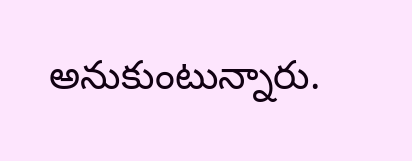అనుకుంటున్నారు.